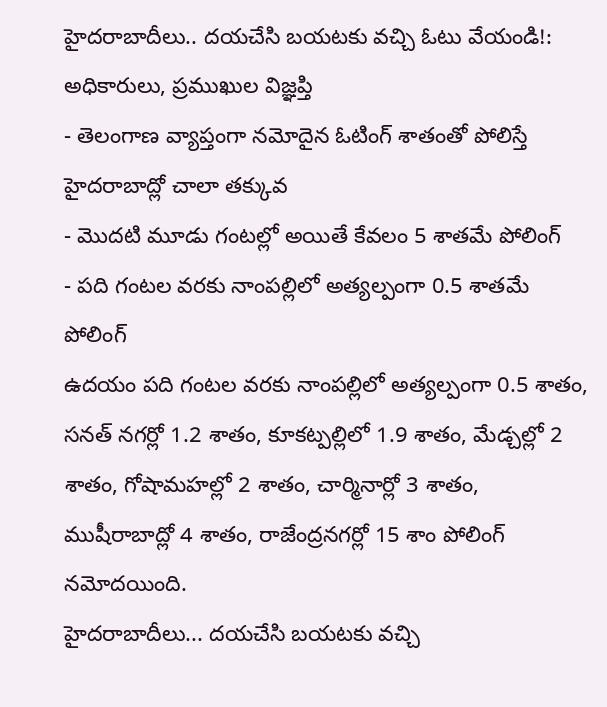హైదరాబాదీలు.. దయచేసి బయటకు వచ్చి ఓటు వేయండి!: అధికారులు, ప్రముఖుల విజ్ఞప్తి
- తెలంగాణ వ్యాప్తంగా నమోదైన ఓటింగ్ శాతంతో పోలిస్తే హైదరాబాద్లో చాలా తక్కువ
- మొదటి మూడు గంటల్లో అయితే కేవలం 5 శాతమే పోలింగ్
- పది గంటల వరకు నాంపల్లిలో అత్యల్పంగా 0.5 శాతమే పోలింగ్
ఉదయం పది గంటల వరకు నాంపల్లిలో అత్యల్పంగా 0.5 శాతం, సనత్ నగర్లో 1.2 శాతం, కూకట్పల్లిలో 1.9 శాతం, మేడ్చల్లో 2 శాతం, గోషామహల్లో 2 శాతం, చార్మినార్లో 3 శాతం, ముషీరాబాద్లో 4 శాతం, రాజేంద్రనగర్లో 15 శాం పోలింగ్ నమోదయింది.
హైదరాబాదీలు... దయచేసి బయటకు వచ్చి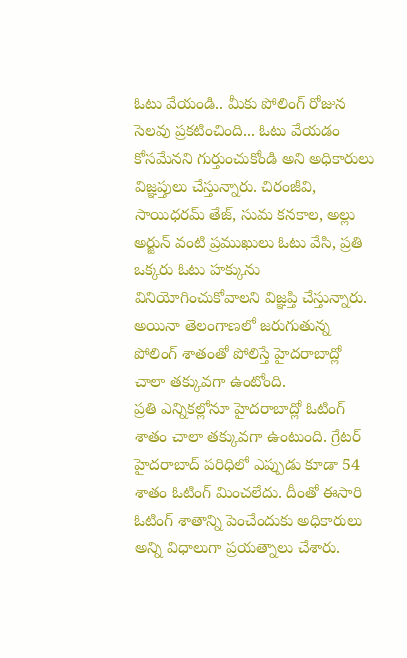ఓటు వేయండి.. మీకు పోలింగ్ రోజున సెలవు ప్రకటించింది... ఓటు వేయడం కోసమేనని గుర్తుంచుకోండి అని అధికారులు విజ్ఞప్తులు చేస్తున్నారు. చిరంజీవి, సాయిధరమ్ తేజ్, సుమ కనకాల, అల్లు అర్జున్ వంటి ప్రముఖులు ఓటు వేసి, ప్రతి ఒక్కరు ఓటు హక్కును వినియోగించుకోవాలని విజ్ఞప్తి చేస్తున్నారు. అయినా తెలంగాణలో జరుగుతున్న పోలింగ్ శాతంతో పోలిస్తే హైదరాబాద్లో చాలా తక్కువగా ఉంటోంది.
ప్రతి ఎన్నికల్లోనూ హైదరాబాద్లో ఓటింగ్ శాతం చాలా తక్కువగా ఉంటుంది. గ్రేటర్ హైదరాబాద్ పరిధిలో ఎప్పుడు కూడా 54 శాతం ఓటింగ్ మించలేదు. దీంతో ఈసారి ఓటింగ్ శాతాన్ని పెంచేందుకు అధికారులు అన్ని విధాలుగా ప్రయత్నాలు చేశారు.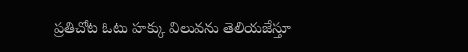ప్రతిచోట ఓటు హక్కు విలువను తెలియజేస్తూ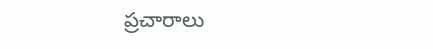ప్రచారాలు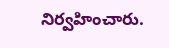నిర్వహించారు.